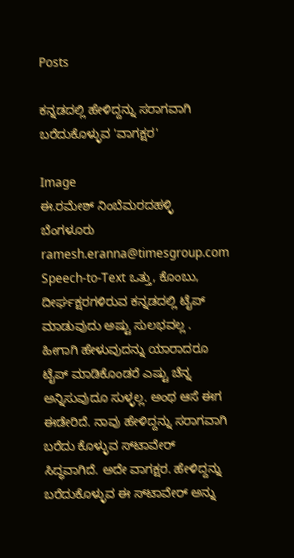Posts

ಕನ್ನಡದಲ್ಲಿ ಹೇಳಿದ್ದನ್ನು ಸರಾಗವಾಗಿ ಬರೆದುಕೊಳ್ಳುವ 'ವಾಗಕ್ಷರ'

Image
ಈ.ರಮೇಶ್ ನಿಂಬೆಮರದಹಳ್ಳಿ ಬೆಂಗಳೂರು ramesh.eranna@timesgroup.com                     Speech-to-Text ಒತ್ತು, ಕೊಂಬು, ದೀರ್ಘಕ್ಷರಗಳಿರುವ ಕನ್ನಡದಲ್ಲಿ ಟೈಪ್ ಮಾಡುವುದು ಅಷ್ಟು ಸುಲಭವಲ್ಲ . ಹೀಗಾಗಿ ಹೇಳುವುದನ್ನು ಯಾರಾದರೂ ಟೈಪ್ ಮಾಡಿಕೊಂಡರೆ ಎಷ್ಟು ಚೆನ್ನ ಅನ್ನಿಸುವುದೂ ಸುಳ್ಳಲ್ಲ. ಅಂಥ ಆಸೆ ಈಗ ಈಡೇರಿದೆ. ನಾವು ಹೇಳಿದ್ದನ್ನು ಸರಾಗವಾಗಿ ಬರೆದು ಕೊಳ್ಳುವ ಸ್‌ಟಾವೇರ್ ಸಿದ್ಧವಾಗಿದೆ. ಅದೇ ವಾಗಕ್ಷರ. ಹೇಳಿದ್ದನ್ನು ಬರೆದುಕೊಳ್ಳುವ ಈ ಸ್‌ಟಾವೇರ್ ಅನ್ನು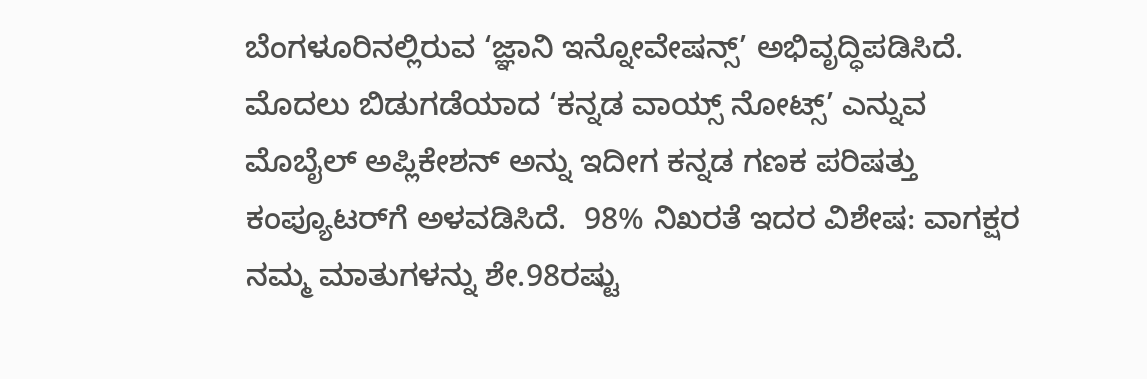ಬೆಂಗಳೂರಿನಲ್ಲಿರುವ ‘ಜ್ಞಾನಿ ಇನ್ನೋವೇಷನ್ಸ್’ ಅಭಿವೃದ್ಧಿಪಡಿಸಿದೆ. ಮೊದಲು ಬಿಡುಗಡೆಯಾದ ‘ಕನ್ನಡ ವಾಯ್ಸ್ ನೋಟ್ಸ್’ ಎನ್ನುವ ಮೊಬೈಲ್ ಅಪ್ಲಿಕೇಶನ್ ಅನ್ನು ಇದೀಗ ಕನ್ನಡ ಗಣಕ ಪರಿಷತ್ತು ಕಂಪ್ಯೂಟರ್‌ಗೆ ಅಳವಡಿಸಿದೆ.  98% ನಿಖರತೆ ಇದರ ವಿಶೇಷ: ವಾಗಕ್ಷರ  ನಮ್ಮ ಮಾತುಗಳನ್ನು ಶೇ.98ರಷ್ಟು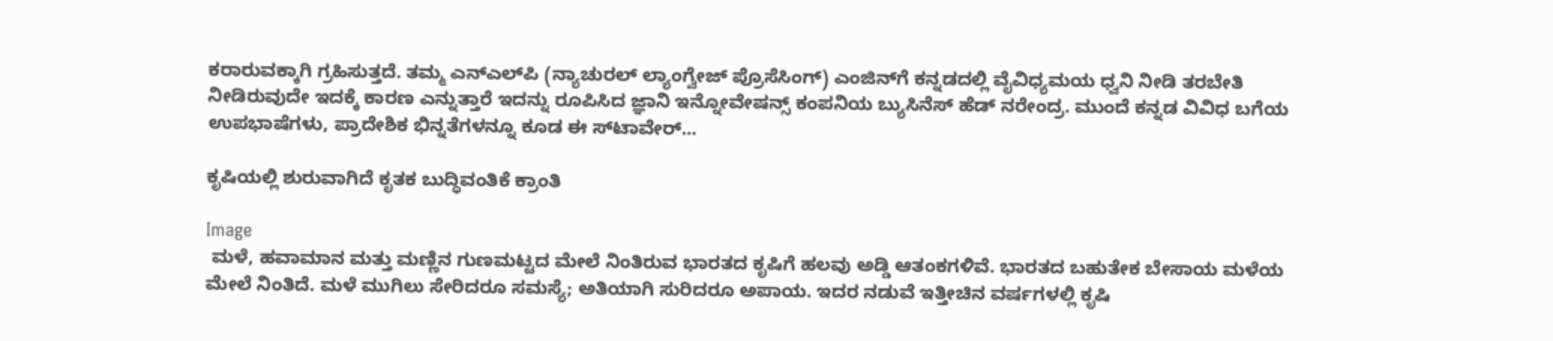ಕರಾರುವಕ್ಕಾಗಿ ಗ್ರಹಿಸುತ್ತದೆ. ತಮ್ಮ ಎನ್‌ಎಲ್‌ಪಿ (ನ್ಯಾಚುರಲ್ ಲ್ಯಾಂಗ್ವೇಜ್ ಪ್ರೊಸೆಸಿಂಗ್) ಎಂಜಿನ್‌ಗೆ ಕನ್ನಡದಲ್ಲಿ ವೈವಿಧ್ಯಮಯ ಧ್ವನಿ ನೀಡಿ ತರಬೇತಿ ನೀಡಿರುವುದೇ ಇದಕ್ಕೆ ಕಾರಣ ಎನ್ನುತ್ತಾರೆ ಇದನ್ನು ರೂಪಿಸಿದ ಜ್ಞಾನಿ ಇನ್ನೋವೇಷನ್ಸ್ ಕಂಪನಿಯ ಬ್ಯುಸಿನೆಸ್ ಹೆಡ್ ನರೇಂದ್ರ. ಮುಂದೆ ಕನ್ನಡ ವಿವಿಧ ಬಗೆಯ ಉಪಭಾಷೆಗಳು, ಪ್ರಾದೇಶಿಕ ಭಿನ್ನತೆಗಳನ್ನೂ ಕೂಡ ಈ ಸ್‌ಟಾವೇರ್...

ಕೃಷಿಯಲ್ಲಿ ಶುರುವಾಗಿದೆ ಕೃತಕ ಬುದ್ಧಿವಂತಿಕೆ ಕ್ರಾಂತಿ

Image
 ಮಳೆ, ಹವಾಮಾನ ಮತ್ತು ಮಣ್ಣಿನ ಗುಣಮಟ್ಟದ ಮೇಲೆ ನಿಂತಿರುವ ಭಾರತದ ಕೃಷಿಗೆ ಹಲವು ಅಡ್ಡಿ ಆತಂಕಗಳಿವೆ. ಭಾರತದ ಬಹುತೇಕ ಬೇಸಾಯ ಮಳೆಯ ಮೇಲೆ ನಿಂತಿದೆ. ಮಳೆ ಮುಗಿಲು ಸೇರಿದರೂ ಸಮಸ್ಯೆ; ಅತಿಯಾಗಿ ಸುರಿದರೂ ಅಪಾಯ. ಇದರ ನಡುವೆ ಇತ್ತೀಚಿನ ವರ್ಷಗಳಲ್ಲಿ ಕೃಷಿ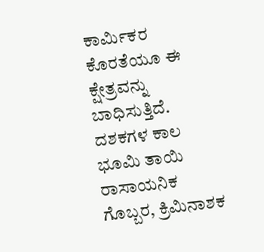ಕಾರ್ಮಿಕರ ಕೊರತೆಯೂ ಈ ಕ್ಷೇತ್ರವನ್ನು ಬಾಧಿಸುತ್ತಿದೆ. ದಶಕಗಳ ಕಾಲ ಭೂಮಿ ತಾಯಿ ರಾಸಾಯನಿಕ ಗೊಬ್ಬರ, ಕ್ರಿಮಿನಾಶಕ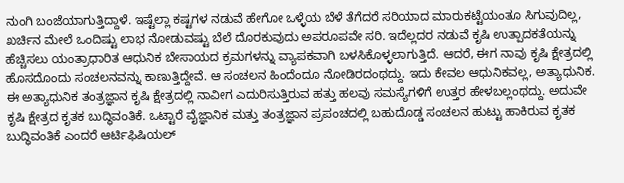ನುಂಗಿ ಬಂಜೆಯಾಗುತ್ತಿದ್ದಾಳೆ. ಇಷ್ಟೆಲ್ಲಾ ಕಷ್ಟಗಳ ನಡುವೆ ಹೇಗೋ ಒಳ್ಳೆಯ ಬೆಳೆ ತೆಗೆದರೆ ಸರಿಯಾದ ಮಾರುಕಟ್ಟೆಯಂತೂ ಸಿಗುವುದಿಲ್ಲ, ಖರ್ಚಿನ ಮೇಲೆ ಒಂದಿಷ್ಟು ಲಾಭ ನೋಡುವಷ್ಟು ಬೆಲೆ ದೊರಕುವುದು ಅಪರೂಪವೇ ಸರಿ. ಇದೆಲ್ಲದರ ನಡುವೆ ಕೃಷಿ ಉತ್ಪಾದಕತೆಯನ್ನು ಹೆಚ್ಚಿಸಲು ಯಂತ್ರಾಧಾರಿತ ಆಧುನಿಕ ಬೇಸಾಯದ ಕ್ರಮಗಳನ್ನು ವ್ಯಾಪಕವಾಗಿ ಬಳಸಿಕೊಳ್ಳಲಾಗುತ್ತಿದೆ. ಆದರೆ, ಈಗ ನಾವು ಕೃಷಿ ಕ್ಷೇತ್ರದಲ್ಲಿ ಹೊಸದೊಂದು ಸಂಚಲನವನ್ನು ಕಾಣುತ್ತಿದ್ದೇವೆ. ಆ ಸಂಚಲನ ಹಿಂದೆಂದೂ ನೋಡಿರದಂಥದ್ದು. ಇದು ಕೇವಲ ಆಧುನಿಕವಲ್ಲ, ಅತ್ಯಾಧುನಿಕ. ಈ ಅತ್ಯಾಧುನಿಕ ತಂತ್ರಜ್ಞಾನ ಕೃಷಿ ಕ್ಷೇತ್ರದಲ್ಲಿ ನಾವೀಗ ಎದುರಿಸುತ್ತಿರುವ ಹತ್ತು ಹಲವು ಸಮಸ್ಯೆಗಳಿಗೆ ಉತ್ತರ ಹೇಳಬಲ್ಲಂಥದ್ದು. ಅದುವೇ ಕೃಷಿ ಕ್ಷೇತ್ರದ ಕೃತಕ ಬುದ್ಧಿವಂತಿಕೆ. ಒಟ್ಟಾರೆ ವೈಜ್ಞಾನಿಕ ಮತ್ತು ತಂತ್ರಜ್ಞಾನ ಪ್ರಪಂಚದಲ್ಲಿ ಬಹುದೊಡ್ಡ ಸಂಚಲನ ಹುಟ್ಟು ಹಾಕಿರುವ ಕೃತಕ ಬುದ್ಧಿವಂತಿಕೆ ಎಂದರೆ ಆರ್ಟಿಫಿಷಿಯಲ್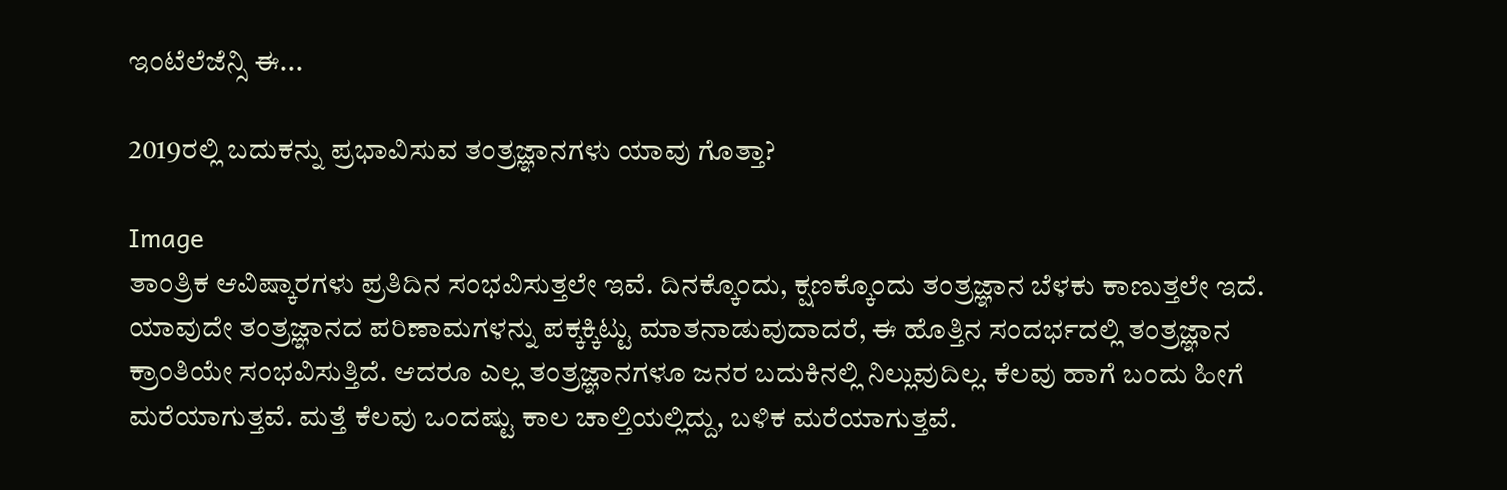ಇಂಟೆಲೆಜೆನ್ಸಿ ಈ...

2019ರಲ್ಲಿ ಬದುಕನ್ನು ಪ್ರಭಾವಿಸುವ ತಂತ್ರಜ್ಞಾನಗಳು ಯಾವು ಗೊತ್ತಾ?

Image
ತಾಂತ್ರಿಕ ಆವಿಷ್ಕಾರಗಳು ಪ್ರತಿದಿನ ಸಂಭವಿಸುತ್ತಲೇ ಇವೆ. ದಿನಕ್ಕೊಂದು, ಕ್ಷಣಕ್ಕೊಂದು ತಂತ್ರಜ್ಞಾನ ಬೆಳಕು ಕಾಣುತ್ತಲೇ ಇದೆ. ಯಾವುದೇ ತಂತ್ರಜ್ಞಾನದ ಪರಿಣಾಮಗಳನ್ನು ಪಕ್ಕಕ್ಕಿಟ್ಟು ಮಾತನಾಡುವುದಾದರೆ, ಈ ಹೊತ್ತಿನ ಸಂದರ್ಭದಲ್ಲಿ ತಂತ್ರಜ್ಞಾನ ಕ್ರಾಂತಿಯೇ ಸಂಭವಿಸುತ್ತಿದೆ. ಆದರೂ ಎಲ್ಲ ತಂತ್ರಜ್ಞಾನಗಳೂ ಜನರ ಬದುಕಿನಲ್ಲಿ ನಿಲ್ಲುವುದಿಲ್ಲ. ಕೆಲವು ಹಾಗೆ ಬಂದು ಹೀಗೆ ಮರೆಯಾಗುತ್ತವೆ. ಮತ್ತೆ ಕೆಲವು ಒಂದಷ್ಟು ಕಾಲ ಚಾಲ್ತಿಯಲ್ಲಿದ್ದು, ಬಳಿಕ ಮರೆಯಾಗುತ್ತವೆ.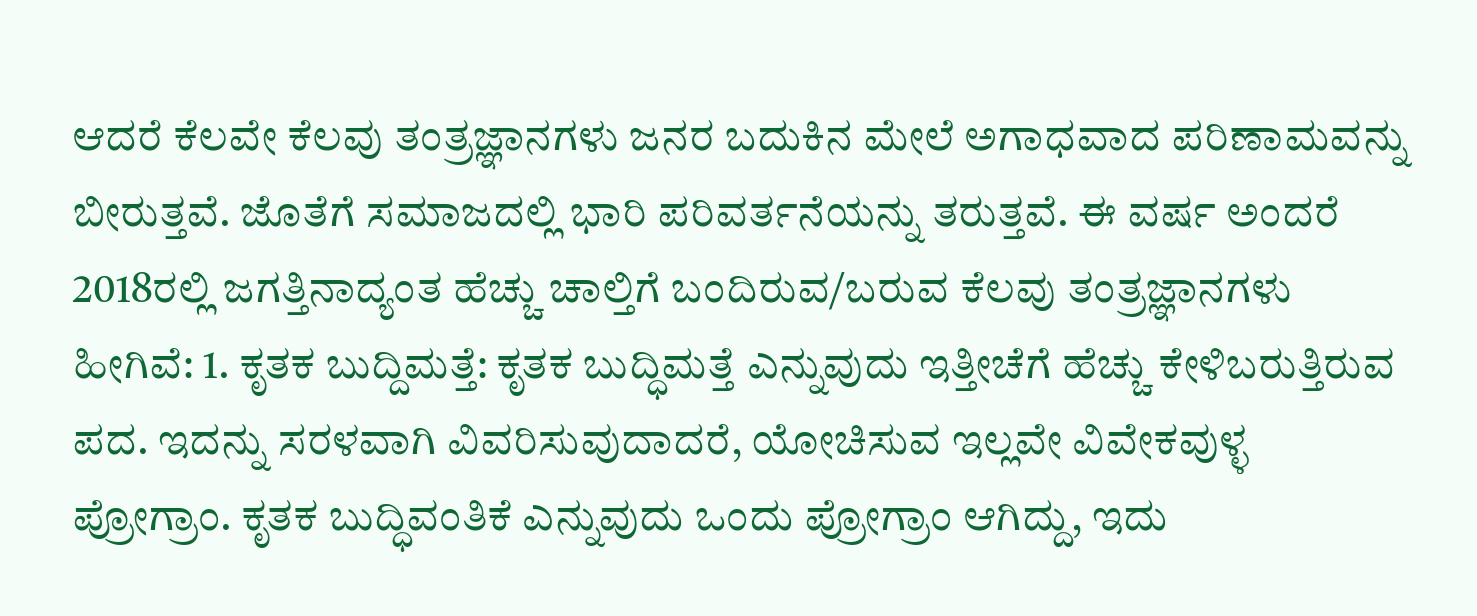ಆದರೆ ಕೆಲವೇ ಕೆಲವು ತಂತ್ರಜ್ಞಾನಗಳು ಜನರ ಬದುಕಿನ ಮೇಲೆ ಅಗಾಧವಾದ ಪರಿಣಾಮವನ್ನು ಬೀರುತ್ತವೆ. ಜೊತೆಗೆ ಸಮಾಜದಲ್ಲಿ ಭಾರಿ ಪರಿವರ್ತನೆಯನ್ನು ತರುತ್ತವೆ. ಈ ವ‍ರ್ಷ ಅಂದರೆ 2018ರಲ್ಲಿ ಜಗತ್ತಿನಾದ್ಯಂತ ಹೆಚ್ಚು ಚಾಲ್ತಿಗೆ ಬಂದಿರುವ/ಬರುವ ಕೆಲವು ತಂತ್ರಜ್ಞಾನಗಳು ಹೀಗಿವೆ: 1. ಕೃತಕ ಬುದ್ದಿಮತ್ತೆ: ಕೃತಕ ಬುದ್ಧಿಮತ್ತೆ ಎನ್ನುವುದು ಇತ್ತೀಚೆಗೆ ಹೆಚ್ಚು ಕೇಳಿಬರುತ್ತಿರುವ ಪದ. ಇದನ್ನು ಸರಳವಾಗಿ ವಿವರಿಸುವುದಾದರೆ, ಯೋಚಿಸುವ ಇಲ್ಲವೇ ವಿವೇಕವುಳ್ಳ ಪ್ರೋಗ್ರಾಂ. ಕೃತಕ ಬುದ್ಧಿವಂತಿಕೆ ಎನ್ನುವುದು ಒಂದು ಪ್ರೋಗ್ರಾಂ ಆಗಿದ್ದು, ಇದು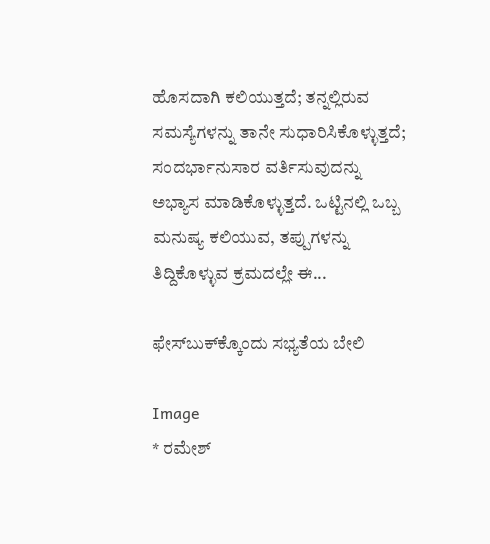ಹೊಸದಾಗಿ ಕಲಿಯುತ್ತದೆ; ತನ್ನಲ್ಲಿರುವ ಸಮಸ್ಯೆಗಳನ್ನು ತಾನೇ ಸುಧಾರಿಸಿಕೊಳ್ಳುತ್ತದೆ; ಸಂದರ್ಭಾನುಸಾರ ವರ್ತಿಸುವುದನ್ನು ಅಭ್ಯಾಸ ಮಾಡಿಕೊಳ್ಳುತ್ತದೆ. ಒಟ್ಟಿನಲ್ಲಿ ಒಬ್ಬ ಮನುಷ್ಯ ಕಲಿಯುವ, ತಪ್ಪುಗಳನ್ನು ತಿದ್ದಿಕೊಳ್ಳುವ ಕ್ರಮದಲ್ಲೇ ಈ...

ಫೇಸ್‌ಬುಕ್‌ಕ್ಕೊಂದು ಸಭ್ಯತೆಯ ಬೇಲಿ

Image
* ರಮೇಶ್‌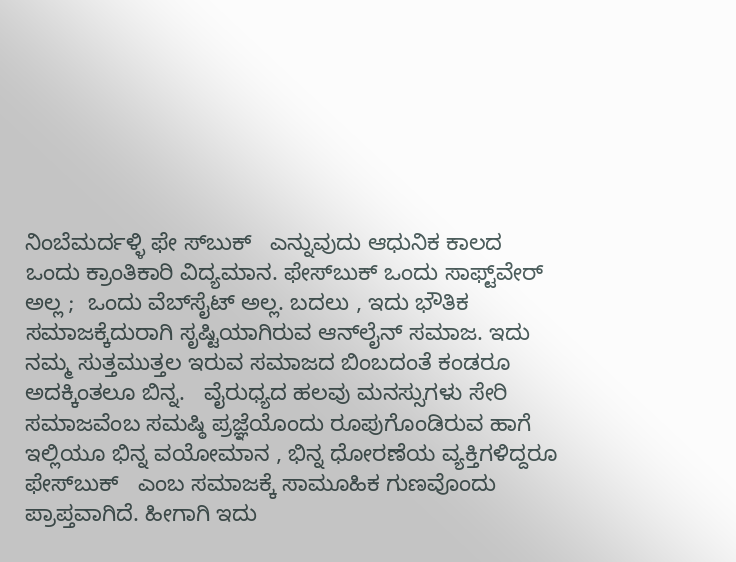ನಿಂಬೆಮರ್ದಳ್ಳಿ ಫೇ ಸ್‌ಬುಕ್‌   ಎನ್ನುವುದು ಆಧುನಿಕ ಕಾಲದ ಒಂದು ಕ್ರಾಂತಿಕಾರಿ ವಿದ್ಯಮಾನ. ಫೇಸ್‌ಬುಕ್‌ ಒಂದು ಸಾಫ್ಟ್‌ವೇರ್‌ ಅಲ್ಲ ;  ಒಂದು ವೆಬ್‌ಸೈಟ್‌ ಅಲ್ಲ. ಬದಲು , ಇದು ಭೌತಿಕ ಸಮಾಜಕ್ಕೆದುರಾಗಿ ಸೃಷ್ಟಿಯಾಗಿರುವ ಆನ್‌ಲೈನ್ ಸಮಾಜ. ಇದು ನಮ್ಮ ಸುತ್ತಮುತ್ತಲ ಇರುವ ಸಮಾಜದ ಬಿಂಬದಂತೆ ಕಂಡರೂ ಅದಕ್ಕಿಂತಲೂ ಬಿನ್ನ.   ವೈರುಧ್ಯದ ಹಲವು ಮನಸ್ಸುಗಳು ಸೇರಿ ಸಮಾಜವೆಂಬ ಸಮಷ್ಠಿ ಪ್ರಜ್ಞೆಯೊಂದು ರೂಪುಗೊಂಡಿರುವ ಹಾಗೆ ಇಲ್ಲಿಯೂ ಭಿನ್ನ ವಯೋಮಾನ , ಭಿನ್ನ ಧೋರಣೆಯ ವ್ಯಕ್ತಿಗಳಿದ್ದರೂ   ಫೇಸ್‌ಬುಕ್‌   ಎಂಬ ಸಮಾಜಕ್ಕೆ ಸಾಮೂಹಿಕ ಗುಣವೊಂದು ಪ್ರಾಪ್ತವಾಗಿದೆ. ಹೀಗಾಗಿ ಇದು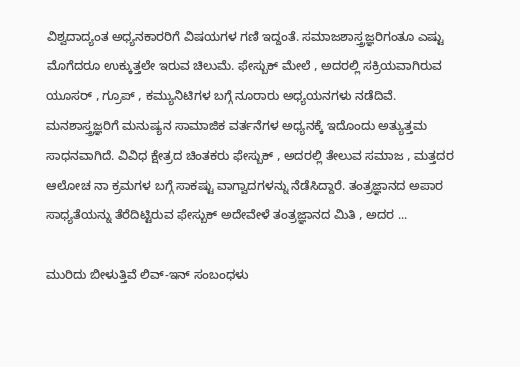ವಿಶ್ವದಾದ್ಯಂತ ಅಧ್ಯನಕಾರರಿಗೆ ವಿಷಯಗಳ ಗಣಿ ಇದ್ದಂತೆ. ಸಮಾಜಶಾಸ್ತ್ರಜ್ಞರಿಗಂತೂ ಎಷ್ಟು ಮೊಗೆದರೂ ಉಕ್ಕುತ್ತಲೇ ಇರುವ ಚಿಲುಮೆ. ಫೇಸ್ಬುಕ್ ಮೇಲೆ , ಅದರಲ್ಲಿ ಸಕ್ರಿಯವಾಗಿರುವ ಯೂಸರ್ , ಗ್ರೂಪ್ , ಕಮ್ಯುನಿಟಿಗಳ ಬಗ್ಗೆ ನೂರಾರು ಅಧ್ಯಯನಗಳು ನಡೆದಿವೆ. ಮನಶಾಸ್ತ್ರಜ್ಞರಿಗೆ ಮನುಷ್ಯನ ಸಾಮಾಜಿಕ ವರ್ತನೆಗಳ ಅಧ್ಯನಕ್ಕೆ ಇದೊಂದು ಅತ್ಯುತ್ತಮ   ಸಾಧನವಾಗಿದೆ. ವಿವಿಧ ಕ್ಷೇತ್ರದ ಚಿಂತಕರು ಫೇಸ್ಬುಕ್ , ಅದರಲ್ಲಿ ತೇಲುವ ಸಮಾಜ , ಮತ್ತದರ ಆಲೋಚ ನಾ ಕ್ರಮಗಳ ಬಗ್ಗೆ ಸಾಕಷ್ಟು ವಾಗ್ವಾದಗಳನ್ನು ನೆಡೆಸಿದ್ದಾರೆ. ತಂತ್ರಜ್ಞಾನದ ಅಪಾರ ಸಾಧ್ಯತೆಯನ್ನು ತೆರೆದಿಟ್ಟಿರುವ ಫೇಸ್ಬುಕ್ ಅದೇವೇಳೆ ತಂತ್ರಜ್ಞಾನದ ಮಿತಿ , ಅದರ ...

ಮುರಿದು ಬೀಳುತ್ತಿವೆ ಲಿವ್‌-ಇನ್‌ ಸಂಬಂಧಳು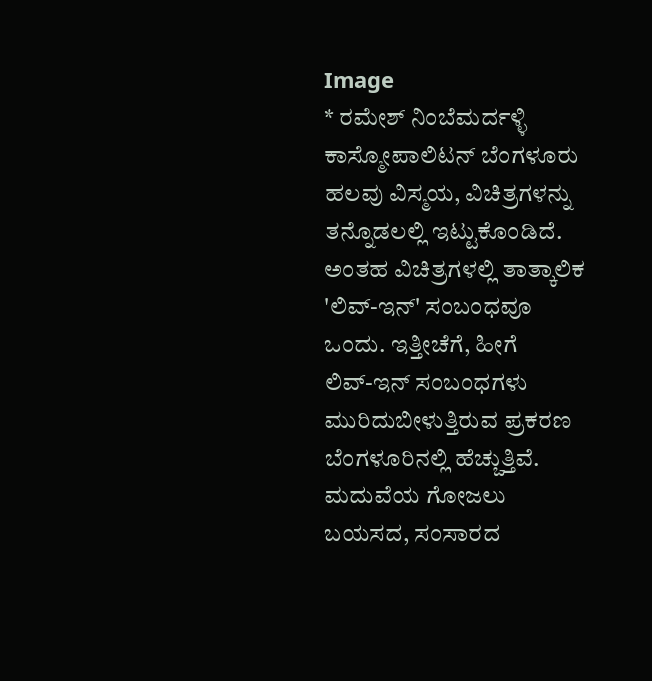Image
* ರಮೇಶ್‌ ನಿಂಬೆಮರ್ದಳ್ಳಿ  ಕಾಸ್ಮೋಪಾಲಿಟನ್‌ ಬೆಂಗಳೂರು ಹಲವು ವಿಸ್ಮಯ, ವಿಚಿತ್ರಗಳನ್ನು ತನ್ನೊಡಲಲ್ಲಿ ಇಟ್ಟುಕೊಂಡಿದೆ. ಅಂತಹ ವಿಚಿತ್ರಗಳಲ್ಲಿ ತಾತ್ಕಾಲಿಕ 'ಲಿವ್‌-ಇನ್‌' ಸಂಬಂಧವೂ ಒಂದು. ಇತ್ತೀಚೆಗೆ, ಹೀಗೆ ಲಿವ್‌-ಇನ್‌ ಸಂಬಂಧಗಳು ಮುರಿದುಬೀಳುತ್ತಿರುವ ಪ್ರಕರಣ ಬೆಂಗಳೂರಿನಲ್ಲಿ ಹೆಚ್ಚುತ್ತಿವೆ. ಮದುವೆಯ ಗೋಜಲು ಬಯಸದ, ಸಂಸಾರದ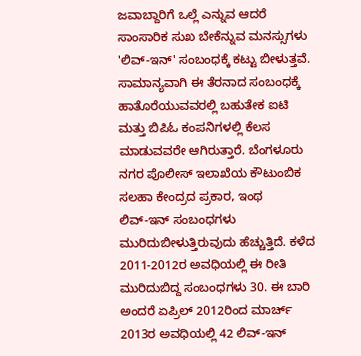ಜವಾಬ್ದಾರಿಗೆ ಒಲ್ಲೆ ಎನ್ನುವ ಆದರೆ ಸಾಂಸಾರಿಕ ಸುಖ ಬೇಕೆನ್ನುವ ಮನಸ್ಸುಗಳು 'ಲಿವ್‌-ಇನ್‌' ಸಂಬಂಧಕ್ಕೆ ಕಟ್ಟು ಬೀಳುತ್ತವೆ. ಸಾಮಾನ್ಯವಾಗಿ ಈ ತೆರನಾದ ಸಂಬಂಧಕ್ಕೆ ಹಾತೊರೆಯುವವರಲ್ಲಿ ಬಹುತೇಕ ಐಟಿ ಮತ್ತು ಬಿಪಿಓ ಕಂಪನಿಗಳಲ್ಲಿ ಕೆಲಸ ಮಾಡುವವರೇ ಆಗಿರುತ್ತಾರೆ. ಬೆಂಗಳೂರು ನಗರ ಪೊಲೀಸ್‌ ಇಲಾಖೆಯ ಕೌಟುಂಬಿಕ ಸಲಹಾ ಕೇಂದ್ರದ ಪ್ರಕಾರ, ಇಂಥ ಲಿವ್‌-ಇನ್‌ ಸಂಬಂಧಗಳು ಮುರಿದುಬೀಳುತ್ತಿರುವುದು ಹೆಚ್ಚುತ್ತಿದೆ. ಕಳೆದ 2011-2012ರ ಅವಧಿಯಲ್ಲಿ ಈ ರೀತಿ ಮುರಿದುಬಿದ್ದ ಸಂಬಂಧಗಳು 30. ಈ ಬಾರಿ ಅಂದರೆ ಏಪ್ರಿಲ್‌ 2012ರಿಂದ ಮಾರ್ಚ್‌ 2013ರ ಅವಧಿಯಲ್ಲಿ 42 ಲಿವ್‌-ಇನ್‌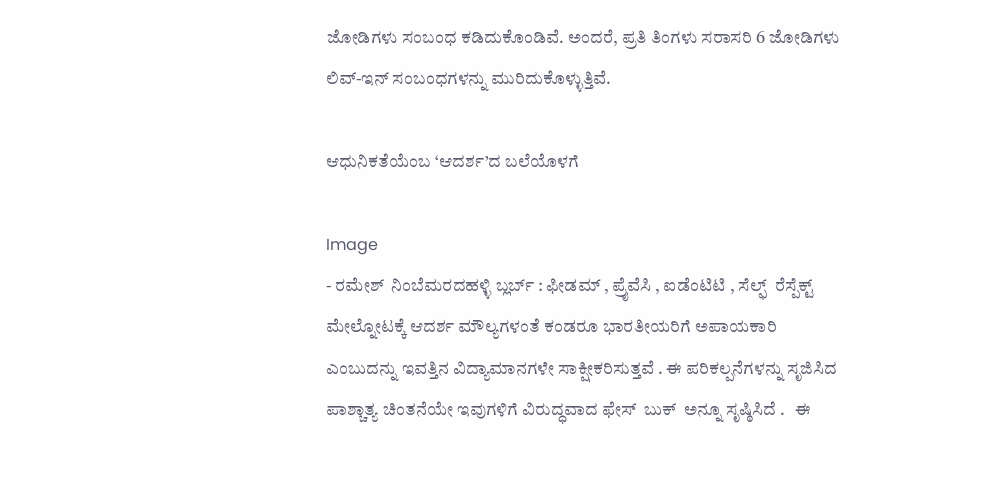ಜೋಡಿಗಳು ಸಂಬಂಧ ಕಡಿದುಕೊಂಡಿವೆ. ಅಂದರೆ, ಪ್ರತಿ ತಿಂಗಳು ಸರಾಸರಿ 6 ಜೋಡಿಗಳು ಲಿವ್‌-ಇನ್‌ ಸಂಬಂಧಗಳನ್ನು ಮುರಿದುಕೊಳ್ಳುತ್ತಿವೆ.

ಆಧುನಿಕತೆಯೆಂಬ ‘ಆದರ್ಶ’ದ ಬಲೆಯೊಳಗೆ

Image
- ರಮೇಶ್ ‌ ನಿಂಬೆಮರದಹಳ್ಳಿ ಬ್ಲರ್ಬ್ ‌: ಫೀಡಮ್ ‌, ಪ್ರೈವೆಸಿ , ಐಡೆಂಟಿಟಿ , ಸೆಲ್ಫ್ ‌ ರೆಸ್ಪೆಕ್ಟ್ ‌ ಮೇಲ್ನೋಟಕ್ಕೆ ಆದರ್ಶ ಮೌಲ್ಯಗಳಂತೆ ಕಂಡರೂ ಭಾರತೀಯರಿಗೆ ಅಪಾಯಕಾರಿ ಎಂಬುದನ್ನು ಇವತ್ತಿನ ವಿದ್ಯಾಮಾನಗಳೇ ಸಾಕ್ಷೀಕರಿಸುತ್ತವೆ . ಈ ಪರಿಕಲ್ಪನೆಗಳನ್ನು ಸೃಜಿಸಿದ ಪಾಶ್ಚಾತ್ಯ ಚಿಂತನೆಯೇ ಇವುಗಳಿಗೆ ವಿರುದ್ಧವಾದ ಫೇಸ್ ‌ ಬುಕ್ ‌ ಅನ್ನೂ ಸೃಷ್ಠಿಸಿದೆ .   ಈ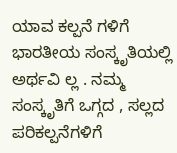ಯಾವ ಕಲ್ಪನೆ ಗಳಿಗೆ ಭಾರತೀಯ ಸಂಸ್ಕೃತಿಯಲ್ಲಿ ಅರ್ಥವಿ ಲ್ಲ . ನಮ್ಮ ಸಂಸ್ಕೃತಿಗೆ ಒಗ್ಗದ , ಸಲ್ಲದ ಪರಿಕಲ್ಪನೆಗಳಿಗೆ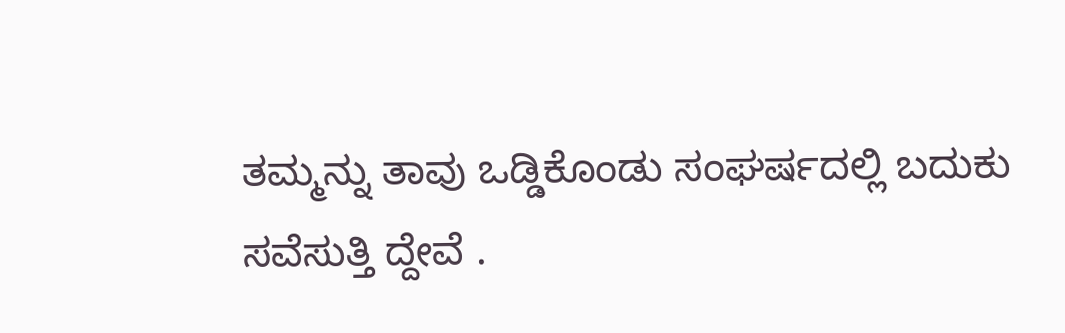ತಮ್ಮನ್ನು ತಾವು ಒಡ್ಡಿಕೊಂಡು ಸಂಘರ್ಷದಲ್ಲಿ ಬದುಕು ಸವೆಸುತ್ತಿ ದ್ದೇವೆ .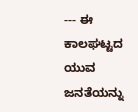--- ಈ ಕಾಲಘಟ್ಟದ ಯುವ ಜನತೆಯನ್ನು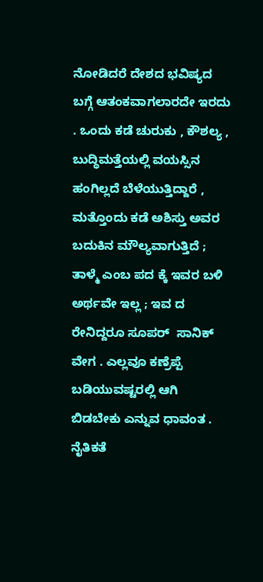ನೋಡಿದರೆ ದೇಶದ ಭವಿಷ್ಯದ ಬಗ್ಗೆ ಆತಂಕವಾಗಲಾರದೇ ಇರದು . ಒಂದು ಕಡೆ ಚುರುಕು , ಕೌಶಲ್ಯ , ಬುದ್ಧಿಮತ್ತೆಯಲ್ಲಿ ವಯಸ್ಸಿನ ಹಂಗಿಲ್ಲದೆ ಬೆಳೆಯುತ್ತಿದ್ದಾರೆ , ಮತ್ತೊಂದು ಕಡೆ ಅಶಿಸ್ತು ಅವರ ಬದುಕಿನ ಮೌಲ್ಯವಾಗುತ್ತಿದೆ ; ತಾಳ್ಮೆ ಎಂಬ ಪದ ಕ್ಕೆ ಇವರ ಬಳಿ ಅರ್ಥವೇ ಇಲ್ಲ ; ಇವ ದ ರೇನಿದ್ದರೂ ಸೂಪರ್ ‌ ಸಾನಿಕ್ ‌ ವೇಗ . ಎಲ್ಲವೂ ಕಣ್ರೆಪ್ಪೆ ಬಡಿಯುವಷ್ಟರಲ್ಲಿ ಆಗಿ ಬಿಡಬೇಕು ಎನ್ನುವ ಧಾವಂತ . ನೈತಿಕತೆ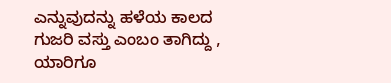ಎನ್ನುವುದನ್ನು ಹಳೆಯ ಕಾಲದ ಗುಜರಿ ವಸ್ತು ಎಂಬಂ ತಾಗಿದ್ದು , ಯಾರಿಗೂ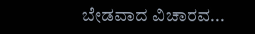ಬೇಡವಾದ ವಿಚಾರವ...